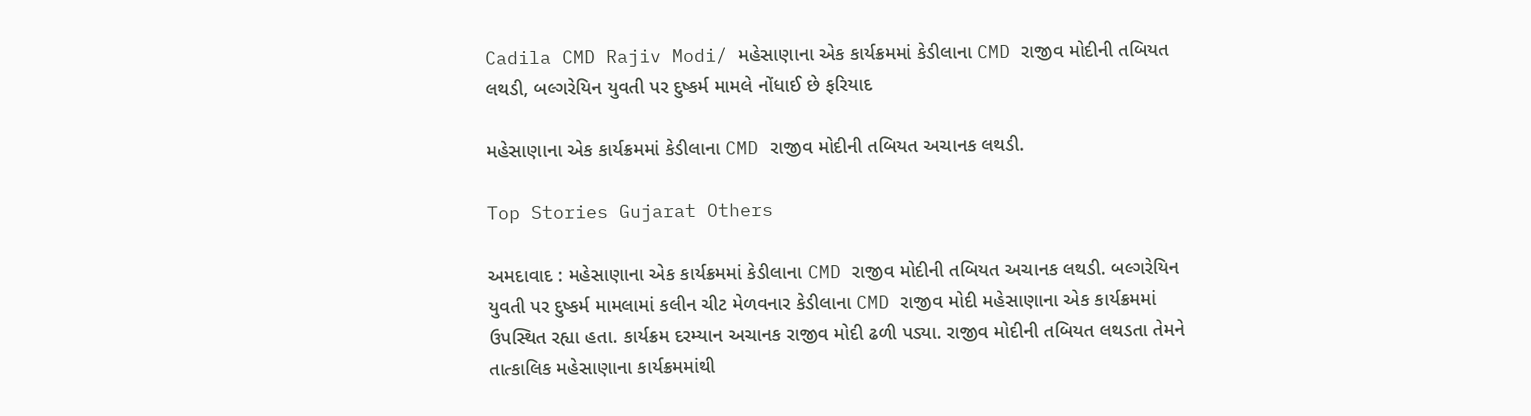Cadila CMD Rajiv Modi/ મહેસાણાના એક કાર્યક્રમમાં કેડીલાના CMD રાજીવ મોદીની તબિયત લથડી, બલ્ગરેયિન યુવતી પર દુષ્કર્મ મામલે નોંધાઈ છે ફરિયાદ

મહેસાણાના એક કાર્યક્રમમાં કેડીલાના CMD રાજીવ મોદીની તબિયત અચાનક લથડી.

Top Stories Gujarat Others

અમદાવાદ : મહેસાણાના એક કાર્યક્રમમાં કેડીલાના CMD રાજીવ મોદીની તબિયત અચાનક લથડી. બલ્ગરેયિન યુવતી પર દુષ્કર્મ મામલામાં કલીન ચીટ મેળવનાર કેડીલાના CMD રાજીવ મોદી મહેસાણાના એક કાર્યક્રમમાં ઉપસ્થિત રહ્યા હતા. કાર્યક્રમ દરમ્યાન અચાનક રાજીવ મોદી ઢળી પડ્યા. રાજીવ મોદીની તબિયત લથડતા તેમને તાત્કાલિક મહેસાણાના કાર્યક્રમમાંથી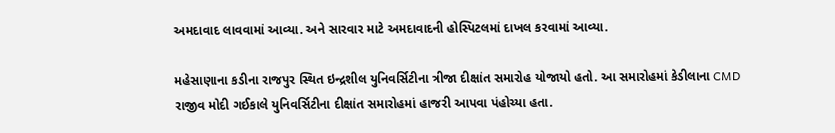અમદાવાદ લાવવામાં આવ્યા. અને સારવાર માટે અમદાવાદની હોસ્પિટલમાં દાખલ કરવામાં આવ્યા.

મહેસાણાના કડીના રાજપુર સ્થિત ઇન્દ્રશીલ યુનિવર્સિટીના ત્રીજા દીક્ષાંત સમારોહ યોજાયો હતો. આ સમારોહમાં કેડીલાના CMD રાજીવ મોદી ગઈકાલે યુનિવર્સિટીના દીક્ષાંત સમારોહમાં હાજરી આપવા પંહોચ્યા હતા.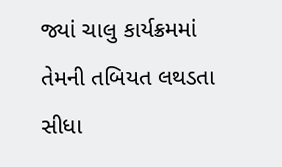જ્યાં ચાલુ કાર્યક્રમમાં તેમની તબિયત લથડતા સીધા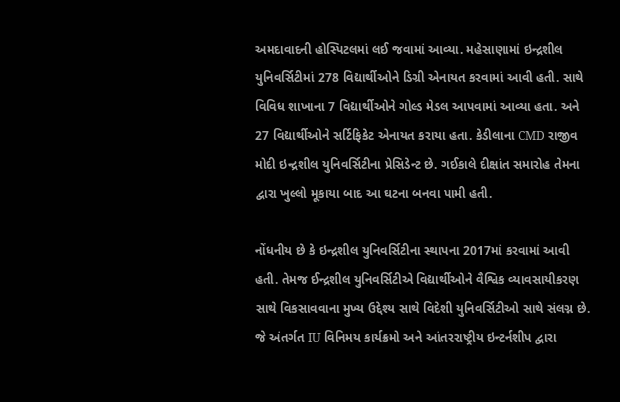અમદાવાદની હોસ્પિટલમાં લઈ જવામાં આવ્યા. મહેસાણામાં ઇન્દ્રશીલ યુનિવર્સિટીમાં 278 વિદ્યાર્થીઓને ડિગ્રી એનાયત કરવામાં આવી હતી. સાથે વિવિધ શાખાના 7 વિદ્યાર્થીઓને ગોલ્ડ મેડલ આપવામાં આવ્યા હતા. અને 27 વિદ્યાર્થીઓને સર્ટિફિકેટ એનાયત કરાયા હતા. કેડીલાના CMD રાજીવ મોદી ઇન્દ્રશીલ યુનિવર્સિટીના પ્રેસિડેન્ટ છે. ગઈકાલે દીક્ષાંત સમારોહ તેમના દ્વારા ખુલ્લો મૂકાયા બાદ આ ઘટના બનવા પામી હતી.

નોંધનીય છે કે ઇન્દ્રશીલ યુનિવર્સિટીના સ્થાપના 2017માં કરવામાં આવી હતી. તેમજ ઈન્દ્રશીલ યુનિવર્સિટીએ વિદ્યાર્થીઓને વૈશ્વિક વ્યાવસાયીકરણ સાથે વિકસાવવાના મુખ્ય ઉદ્દેશ્ય સાથે વિદેશી યુનિવર્સિટીઓ સાથે સંલગ્ન છે. જે અંતર્ગત IU વિનિમય કાર્યક્રમો અને આંતરરાષ્ટ્રીય ઇન્ટર્નશીપ દ્વારા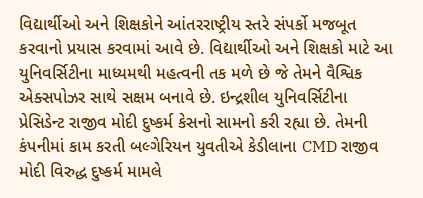વિદ્યાર્થીઓ અને શિક્ષકોને આંતરરાષ્ટ્રીય સ્તરે સંપર્કો મજબૂત કરવાનો પ્રયાસ કરવામાં આવે છે. વિદ્યાર્થીઓ અને શિક્ષકો માટે આ યુનિવર્સિટીના માધ્યમથી મહત્વની તક મળે છે જે તેમને વૈશ્વિક એક્સપોઝર સાથે સક્ષમ બનાવે છે. ઇન્દ્રશીલ યુનિવર્સિટીના પ્રેસિડેન્ટ રાજીવ મોદી દુષ્કર્મ કેસનો સામનો કરી રહ્યા છે. તેમની કંપનીમાં કામ કરતી બલ્ગેરિયન યુવતીએ કેડીલાના CMD રાજીવ મોદી વિરુદ્ધ દુષ્કર્મ મામલે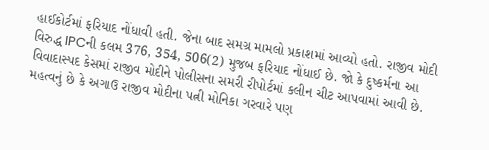હાઈકોર્ટમાં ફરિયાદ નોંધાવી હતી. જેના બાદ સમગ્ર મામલો પ્રકાશમાં આવ્યો હતો. રાજીવ મોદી વિરુદ્ધ IPCની કલમ 376, 354, 506(2) મુજબ ફરિયાદ નોંધાઈ છે. જો કે દુષ્કર્મના આ વિવાદાસ્પદ કેસમાં રાજીવ મોદીને પોલીસના સમરી રીપોર્ટમાં કલીન ચીટ આપવામાં આવી છે. મહત્વનું છે કે અગાઉ રાજીવ મોદીના પત્ની મોનિકા ગરવારે પણ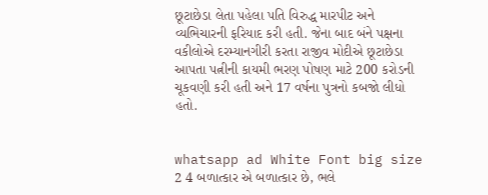છૂટાછેડા લેતા પહેલા પતિ વિરુદ્ધ મારપીટ અને વ્યભિચારની ફરિયાદ કરી હતી. જેના બાદ બંને પક્ષના વકીલોએ દરમ્યાનગીરી કરતા રાજીવ મોદીએ છૂટાછેડા આપતા પત્નીની કાયમી ભરણ પોષણ માટે 200 કરોડની ચૂકવણી કરી હતી અને 17 વર્ષના પુત્રનો કબજો લીધો હતો.


whatsapp ad White Font big size 2 4 બળાત્કાર એ બળાત્કાર છે, ભલે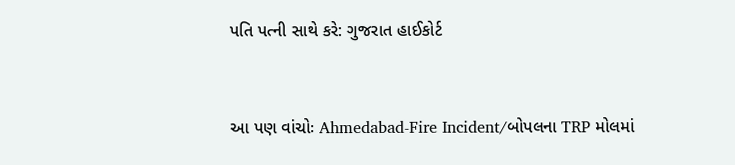પતિ પત્ની સાથે કરે: ગુજરાત હાઈકોર્ટ


આ પણ વાંચોઃ Ahmedabad-Fire Incident/બોપલના TRP મોલમાં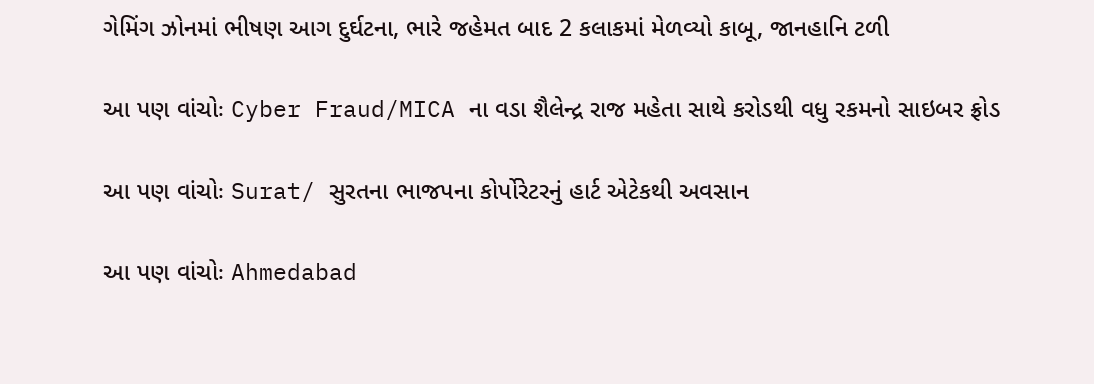ગેમિંગ ઝોનમાં ભીષણ આગ દુર્ઘટના, ભારે જહેમત બાદ 2 કલાકમાં મેળવ્યો કાબૂ, જાનહાનિ ટળી

આ પણ વાંચોઃ Cyber Fraud/MICA ના વડા શૈલેન્દ્ર રાજ મહેતા સાથે કરોડથી વધુ રકમનો સાઇબર ફ્રોડ

આ પણ વાંચોઃ Surat/ સુરતના ભાજપના કોર્પોરેટરનું હાર્ટ એટેકથી અવસાન

આ પણ વાંચોઃ Ahmedabad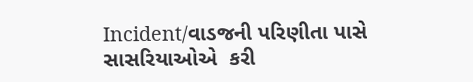Incident/વાડજની પરિણીતા પાસે સાસરિયાઓએ  કરી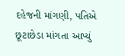દહેજની માંગણી, પતિએ છૂટાછેડા માંગતા આપ્યું